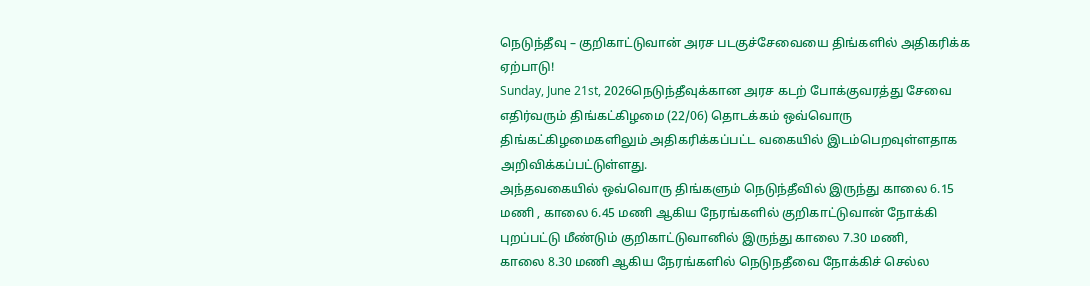நெடுந்தீவு – குறிகாட்டுவான் அரச படகுச்சேவையை திங்களில் அதிகரிக்க ஏற்பாடு!
Sunday, June 21st, 2026நெடுந்தீவுக்கான அரச கடற் போக்குவரத்து சேவை எதிர்வரும் திங்கட்கிழமை (22/06) தொடக்கம் ஒவ்வொரு திங்கட்கிழமைகளிலும் அதிகரிக்கப்பட்ட வகையில் இடம்பெறவுள்ளதாக அறிவிக்கப்பட்டுள்ளது.
அந்தவகையில் ஒவ்வொரு திங்களும் நெடுந்தீவில் இருந்து காலை 6.15 மணி , காலை 6.45 மணி ஆகிய நேரங்களில் குறிகாட்டுவான் நோக்கி புறப்பட்டு மீண்டும் குறிகாட்டுவானில் இருந்து காலை 7.30 மணி,
காலை 8.30 மணி ஆகிய நேரங்களில் நெடுநதீவை நோக்கிச் செல்ல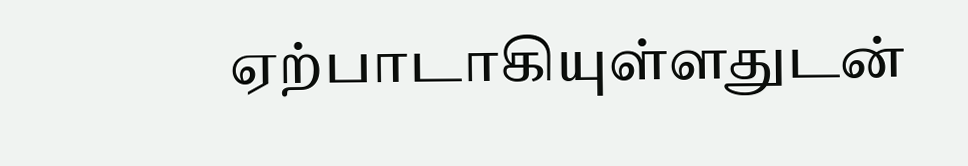ஏற்பாடாகியுள்ளதுடன்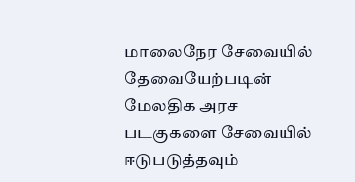மாலைநேர சேவையில் தேவையேற்படின் மேலதிக அரச படகுகளை சேவையில் ஈடுபடுத்தவும்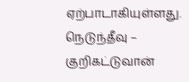ஏற்பாடாகியுள்ளது.
நெடுந்தீவு – குறிகட்டுவான்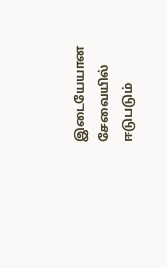இடையேயான சேவையில் ஈடுபடும்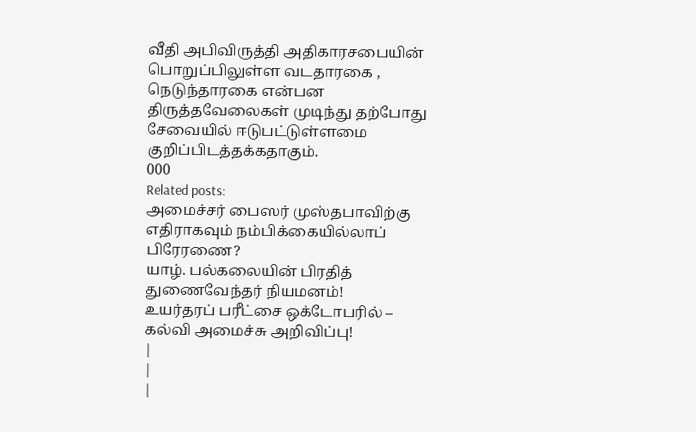வீதி அபிவிருத்தி அதிகாரசபையின் பொறுப்பிலுள்ள வடதாரகை , நெடுந்தாரகை என்பன திருத்தவேலைகள் முடிந்து தற்போது சேவையில் ஈடுபட்டுள்ளமை குறிப்பிடத்தக்கதாகும்.
000
Related posts:
அமைச்சர் பைஸர் முஸ்தபாவிற்கு எதிராகவும் நம்பிக்கையில்லாப் பிரேரணை?
யாழ். பல்கலையின் பிரதித் துணைவேந்தர் நியமனம்!
உயர்தரப் பரீட்சை ஒக்டோபரில் – கல்வி அமைச்சு அறிவிப்பு!
|
|
|